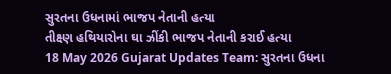સુરતના ઉધનામાં ભાજપ નેતાની હત્યા
તીક્ષ્ણ હથિયારોના ઘા ઝીંકી ભાજપ નેતાની કરાઈ હત્યા
18 May 2026 Gujarat Updates Team: સુરતના ઉધના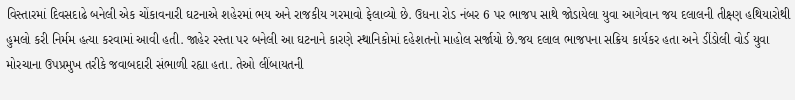વિસ્તારમાં દિવસદાઢે બનેલી એક ચોંકાવનારી ઘટનાએ શહેરમાં ભય અને રાજકીય ગરમાવો ફેલાવ્યો છે. ઉધના રોડ નંબર 6 પર ભાજપ સાથે જોડાયેલા યુવા આગેવાન જય દલાલની તીક્ષ્ણ હથિયારોથી હુમલો કરી નિર્મમ હત્યા કરવામાં આવી હતી. જાહેર રસ્તા પર બનેલી આ ઘટનાને કારણે સ્થાનિકોમાં દહેશતનો માહોલ સર્જાયો છે.જય દલાલ ભાજપના સક્રિય કાર્યકર હતા અને ડીંડોલી વોર્ડ યુવા મોરચાના ઉપપ્રમુખ તરીકે જવાબદારી સંભાળી રહ્યા હતા. તેઓ લીંબાયતની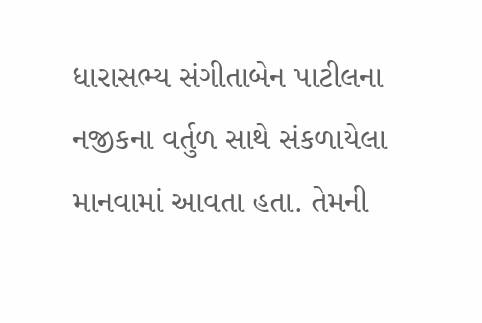ધારાસભ્ય સંગીતાબેન પાટીલના નજીકના વર્તુળ સાથે સંકળાયેલા માનવામાં આવતા હતા. તેમની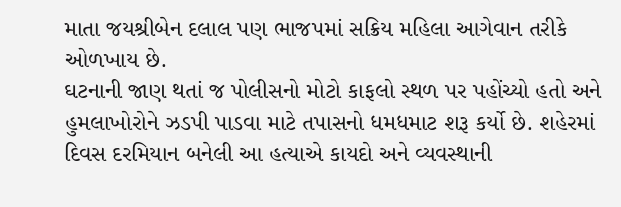માતા જયશ્રીબેન દલાલ પણ ભાજપમાં સક્રિય મહિલા આગેવાન તરીકે ઓળખાય છે.
ઘટનાની જાણ થતાં જ પોલીસનો મોટો કાફલો સ્થળ પર પહોંચ્યો હતો અને હુમલાખોરોને ઝડપી પાડવા માટે તપાસનો ધમધમાટ શરૂ કર્યો છે. શહેરમાં દિવસ દરમિયાન બનેલી આ હત્યાએ કાયદો અને વ્યવસ્થાની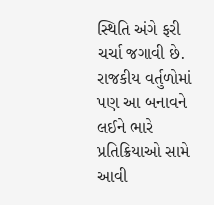સ્થિતિ અંગે ફરી ચર્ચા જગાવી છે. રાજકીય વર્તુળોમાં પણ આ બનાવને લઈને ભારે પ્રતિક્રિયાઓ સામે આવી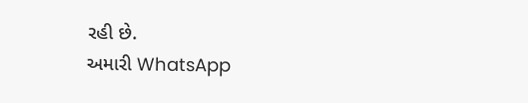રહી છે.
અમારી WhatsApp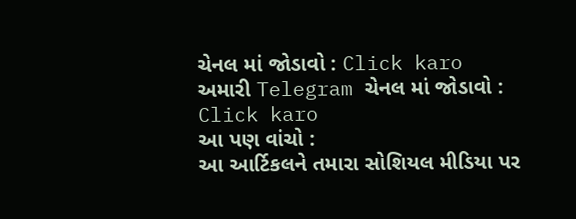ચેનલ માં જોડાવો : Click karo
અમારી Telegram ચેનલ માં જોડાવો : Click karo
આ પણ વાંચો :
આ આર્ટિકલને તમારા સોશિયલ મીડિયા પર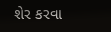શેર કરવા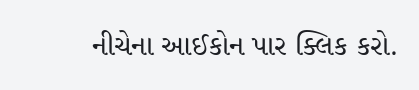નીચેના આઈકોન પાર ક્લિક કરો.